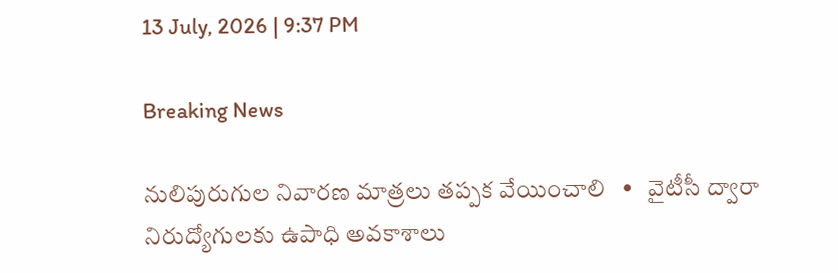13 July, 2026 | 9:37 PM

Breaking News

నులిపురుగుల నివారణ మాత్రలు తప్పక వేయించాలి   •   వైటీసీ ద్వారా నిరుద్యోగులకు ఉపాధి అవకాశాలు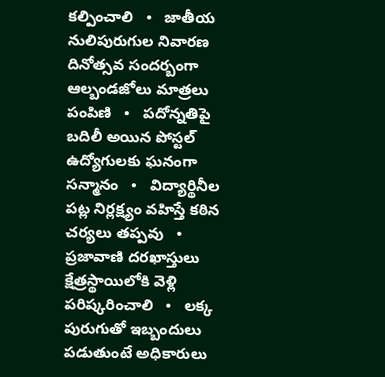కల్పించాలి   •   జాతీయ నులిపురుగుల నివారణ దినోత్సవ సందర్బంగా ఆల్బండజోలు మాత్రలు పంపిణి   •   పదోన్నతిపై బదిలీ అయిన పోస్టల్ ఉద్యోగులకు ఘనంగా సన్మానం   •   విద్యార్థినీల పట్ల నిర్లక్ష్యం వహిస్తే కఠిన చర్యలు తప్పవు   •   ప్రజావాణి దరఖాస్తులు క్షేత్రస్థాయిలోకి వెళ్లి పరిష్కరించాలి   •   లక్క పురుగుతో ఇబ్బందులు పడుతుంటే అధికారులు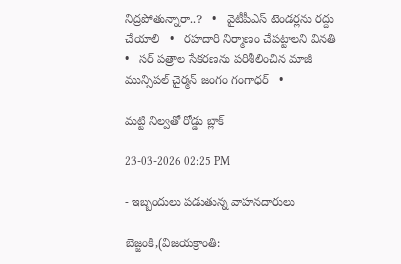నిద్రపోతున్నారా..?   •   వైటీపీఎస్ టెండర్లను రద్దు చేయాలి   •   రహదారి నిర్మాణం చేప‌ట్టాల‌ని వినతి   •   సర్ పత్రాల సేకరణను పరిశీలించిన మాజీ మున్సిపల్ చైర్మన్ జంగం గంగాధర్   •

మట్టి నిల్వతో రోడ్డు బ్లాక్

23-03-2026 02:25 PM

- ఇబ్బందులు పడుతున్న వాహనదారులు

బెజ్జంకి,(విజయక్రాంతి: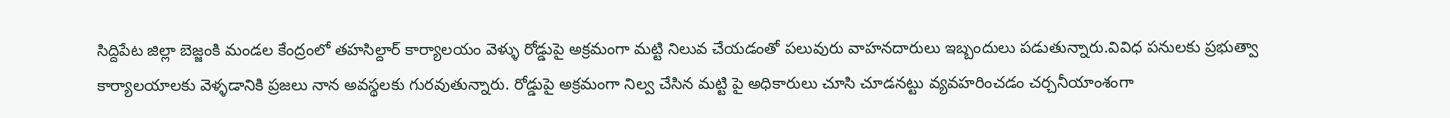సిద్దిపేట జిల్లా బెజ్జంకి మండల కేంద్రంలో తహసిల్దార్ కార్యాలయం వెళ్ళు రోడ్డుపై అక్రమంగా మట్టి నిలువ చేయడంతో పలువురు వాహనదారులు ఇబ్బందులు పడుతున్నారు.వివిధ పనులకు ప్రభుత్వా కార్యాలయాలకు వెళ్ళడానికి ప్రజలు నాన అవస్థలకు గురవుతున్నారు. రోడ్డుపై అక్రమంగా నిల్వ చేసిన మట్టి పై అధికారులు చూసి చూడనట్టు వ్యవహరించడం చర్చనీయాంశంగా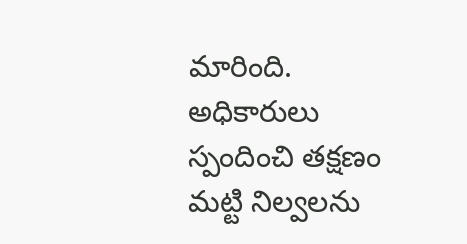మారింది. అధికారులు స్పందించి తక్షణం మట్టి నిల్వలను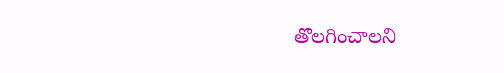తొలగించాలని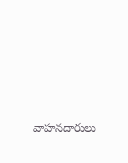వాహనదారులు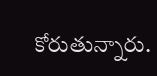కోరుతున్నారు.